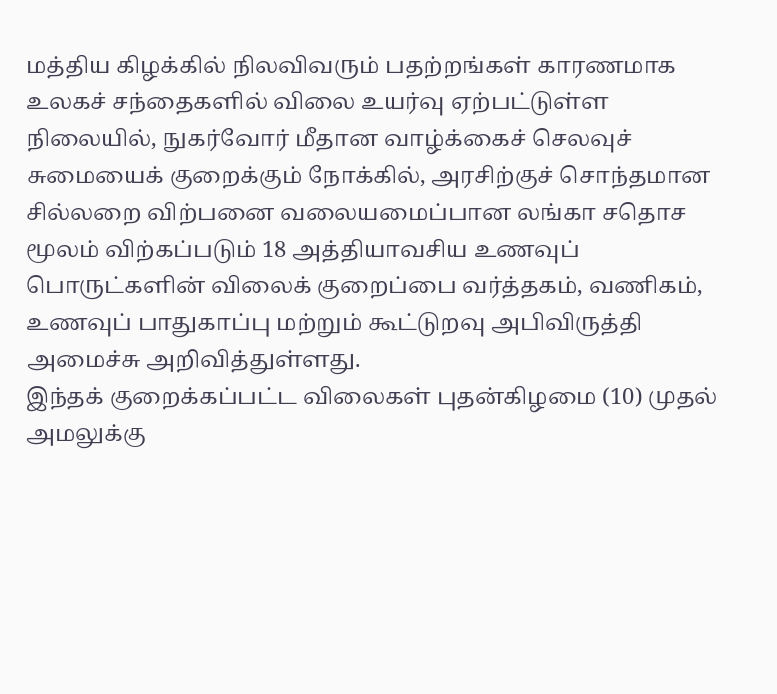மத்திய கிழக்கில் நிலவிவரும் பதற்றங்கள் காரணமாக உலகச் சந்தைகளில் விலை உயர்வு ஏற்பட்டுள்ள நிலையில், நுகர்வோர் மீதான வாழ்க்கைச் செலவுச் சுமையைக் குறைக்கும் நோக்கில், அரசிற்குச் சொந்தமான சில்லறை விற்பனை வலையமைப்பான லங்கா சதொச மூலம் விற்கப்படும் 18 அத்தியாவசிய உணவுப் பொருட்களின் விலைக் குறைப்பை வர்த்தகம், வணிகம், உணவுப் பாதுகாப்பு மற்றும் கூட்டுறவு அபிவிருத்தி அமைச்சு அறிவித்துள்ளது.
இந்தக் குறைக்கப்பட்ட விலைகள் புதன்கிழமை (10) முதல் அமலுக்கு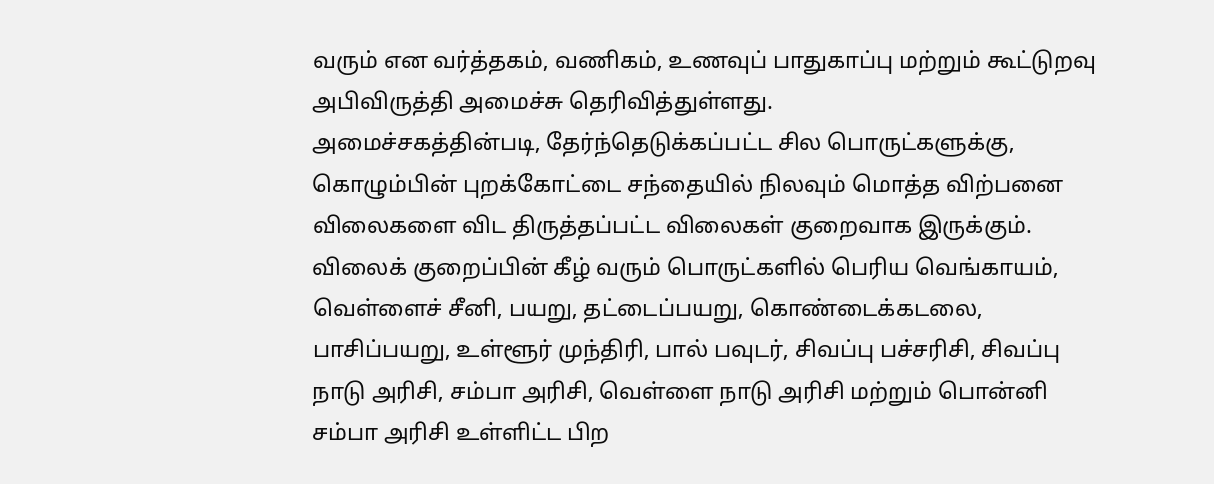வரும் என வர்த்தகம், வணிகம், உணவுப் பாதுகாப்பு மற்றும் கூட்டுறவு அபிவிருத்தி அமைச்சு தெரிவித்துள்ளது.
அமைச்சகத்தின்படி, தேர்ந்தெடுக்கப்பட்ட சில பொருட்களுக்கு, கொழும்பின் புறக்கோட்டை சந்தையில் நிலவும் மொத்த விற்பனை விலைகளை விட திருத்தப்பட்ட விலைகள் குறைவாக இருக்கும்.
விலைக் குறைப்பின் கீழ் வரும் பொருட்களில் பெரிய வெங்காயம், வெள்ளைச் சீனி, பயறு, தட்டைப்பயறு, கொண்டைக்கடலை, பாசிப்பயறு, உள்ளூர் முந்திரி, பால் பவுடர், சிவப்பு பச்சரிசி, சிவப்பு நாடு அரிசி, சம்பா அரிசி, வெள்ளை நாடு அரிசி மற்றும் பொன்னி சம்பா அரிசி உள்ளிட்ட பிற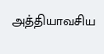அத்தியாவசிய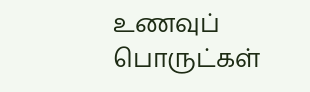உணவுப் பொருட்கள்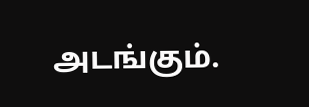அடங்கும்.